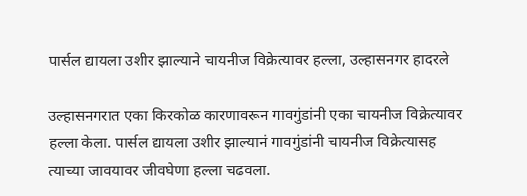पार्सल द्यायला उशीर झाल्याने चायनीज विक्रेत्यावर हल्ला, उल्हासनगर हादरले

उल्हासनगरात एका किरकोळ कारणावरून गावगुंडांनी एका चायनीज विक्रेत्यावर हल्ला केला. पार्सल द्यायला उशीर झाल्यानं गावगुंडांनी चायनीज विक्रेत्यासह त्याच्या जावयावर जीवघेणा हल्ला चढवला.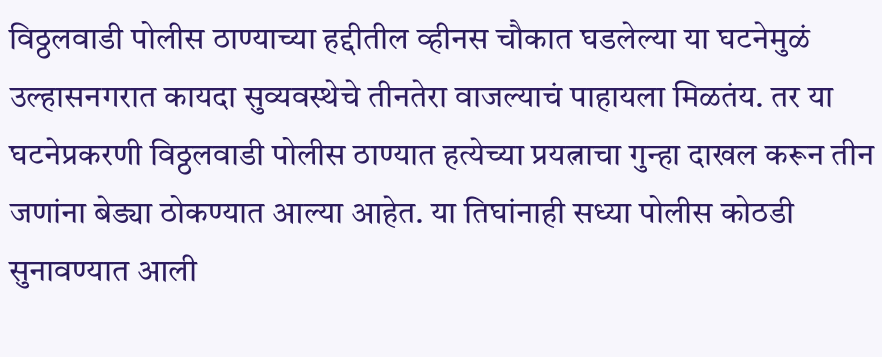विठ्ठलवाडी पोलीस ठाण्याच्या हद्दीतील व्हीनस चौकात घडलेल्या या घटनेमुळं उल्हासनगरात कायदा सुव्यवस्थेचे तीनतेरा वाजल्याचं पाहायला मिळतंय. तर या घटनेप्रकरणी विठ्ठलवाडी पोलीस ठाण्यात हत्येच्या प्रयत्नाचा गुन्हा दाखल करून तीन जणांना बेड्या ठोकण्यात आल्या आहेत. या तिघांनाही सध्या पोलीस कोठडी सुनावण्यात आली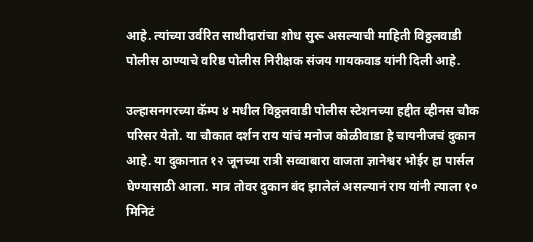आहे. त्यांच्या उर्वरित साथीदारांचा शोध सुरू असल्याची माहिती विठ्ठलवाडी पोलीस ठाण्याचे वरिष्ठ पोलीस निरीक्षक संजय गायकवाड यांनी दिली आहे.

उल्हासनगरच्या कॅम्प ४ मधील विठ्ठलवाडी पोलीस स्टेशनच्या हद्दीत व्हीनस चौक परिसर येतो. या चौकात दर्शन राय यांचं मनोज कोळीवाडा हे चायनीजचं दुकान आहे. या दुकानात १२ जूनच्या रात्री सव्वाबारा वाजता ज्ञानेश्वर भोईर हा पार्सल घेण्यासाठी आला. मात्र तोवर दुकान बंद झालेलं असल्यानं राय यांनी त्याला १० मिनिटं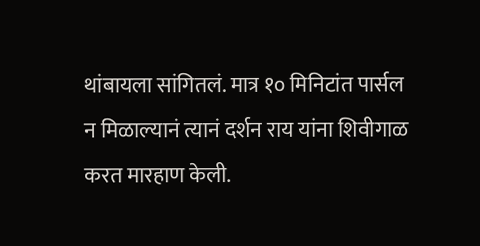थांबायला सांगितलं. मात्र १० मिनिटांत पार्सल न मिळाल्यानं त्यानं दर्शन राय यांना शिवीगाळ करत मारहाण केली.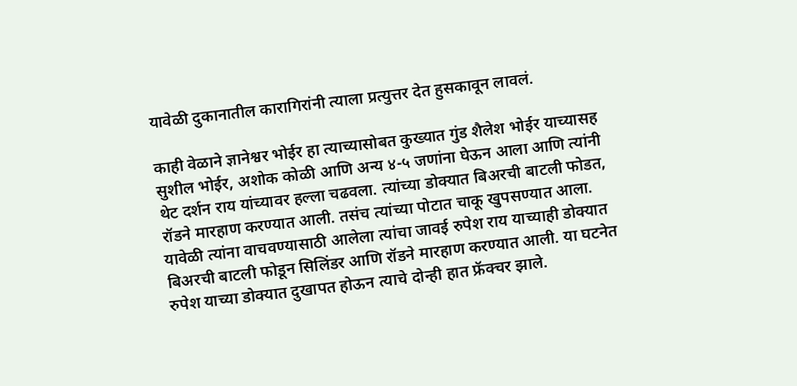यावेळी दुकानातील कारागिरांनी त्याला प्रत्युत्तर देत हुसकावून लावलं.

काही वेळाने ज्ञानेश्वर भोईर हा त्याच्यासोबत कुख्यात गुंड शैलेश भोईर याच्यासह सुशील भोईर, अशोक कोळी आणि अन्य ४-५ जणांना घेऊन आला आणि त्यांनी थेट दर्शन राय यांच्यावर हल्ला चढवला. त्यांच्या डोक्यात बिअरची बाटली फोडत, रॉडने मारहाण करण्यात आली. तसंच त्यांच्या पोटात चाकू खुपसण्यात आला. यावेळी त्यांना वाचवण्यासाठी आलेला त्यांचा जावई रुपेश राय याच्याही डोक्यात बिअरची बाटली फोडून सिलिंडर आणि रॉडने मारहाण करण्यात आली. या घटनेत रुपेश याच्या डोक्यात दुखापत होऊन त्याचे दोन्ही हात फ्रॅक्चर झाले.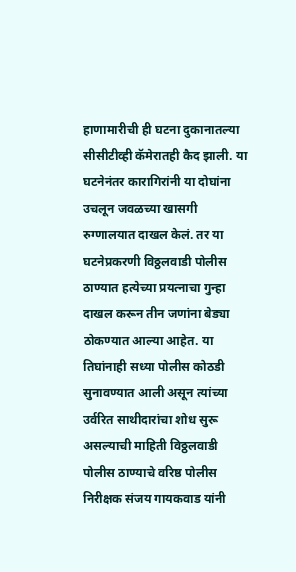हाणामारीची ही घटना दुकानातल्या सीसीटीव्ही कॅमेरातही कैद झाली. या घटनेनंतर कारागिरांनी या दोघांना उचलून जवळच्या खासगी रुग्णालयात दाखल केलं. तर या घटनेप्रकरणी विठ्ठलवाडी पोलीस ठाण्यात हत्येच्या प्रयत्नाचा गुन्हा दाखल करून तीन जणांना बेड्या ठोकण्यात आल्या आहेत. या तिघांनाही सध्या पोलीस कोठडी सुनावण्यात आली असून त्यांच्या उर्वरित साथीदारांचा शोध सुरू असल्याची माहिती विठ्ठलवाडी पोलीस ठाण्याचे वरिष्ठ पोलीस निरीक्षक संजय गायकवाड यांनी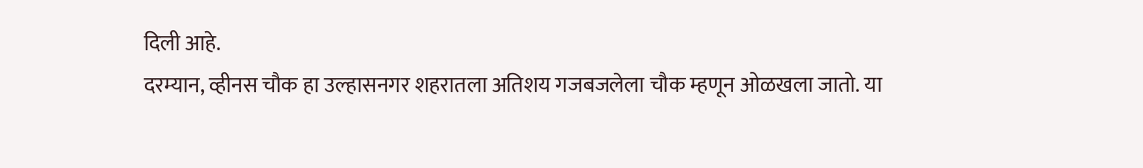दिली आहे.
दरम्यान, व्हीनस चौक हा उल्हासनगर शहरातला अतिशय गजबजलेला चौक म्हणून ओळखला जातो. या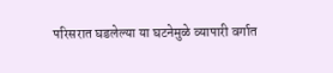परिसरात घडलेल्या या घटनेमुळे व्यापारी वर्गात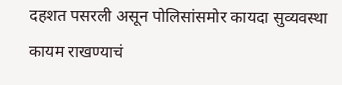दहशत पसरली असून पोलिसांसमोर कायदा सुव्यवस्था कायम राखण्याचं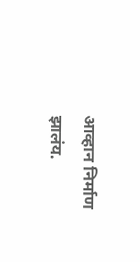आव्हान निर्माण झालंय.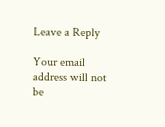Leave a Reply

Your email address will not be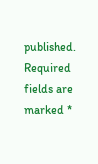published. Required fields are marked *